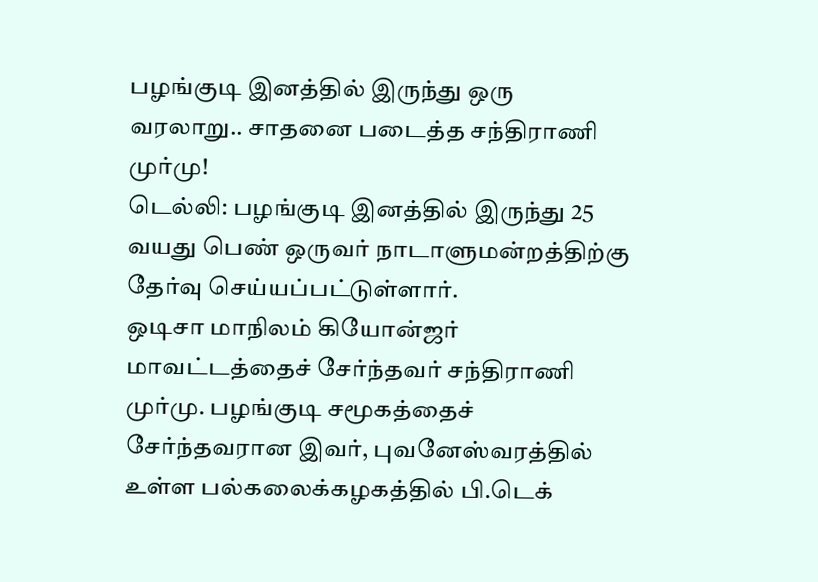பழங்குடி இனத்தில் இருந்து ஒரு வரலாறு.. சாதனை படைத்த சந்திராணி முர்மு!
டெல்லி: பழங்குடி இனத்தில் இருந்து 25 வயது பெண் ஒருவர் நாடாளுமன்றத்திற்கு தேர்வு செய்யப்பட்டுள்ளார்.
ஒடிசா மாநிலம் கியோன்ஜர் மாவட்டத்தைச் சேர்ந்தவர் சந்திராணி முர்மு. பழங்குடி சமூகத்தைச் சேர்ந்தவரான இவர், புவனேஸ்வரத்தில் உள்ள பல்கலைக்கழகத்தில் பி.டெக்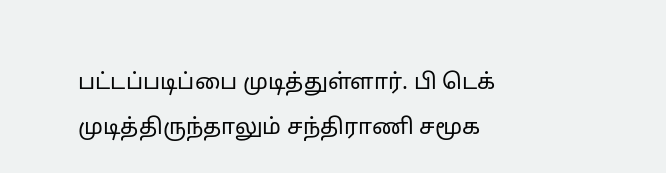பட்டப்படிப்பை முடித்துள்ளார். பி டெக் முடித்திருந்தாலும் சந்திராணி சமூக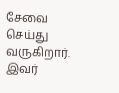சேவை செய்து வருகிறார்.
இவர்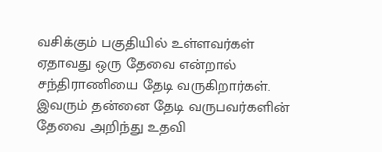வசிக்கும் பகுதியில் உள்ளவர்கள் ஏதாவது ஒரு தேவை என்றால் சந்திராணியை தேடி வருகிறார்கள். இவரும் தன்னை தேடி வருபவர்களின் தேவை அறிந்து உதவி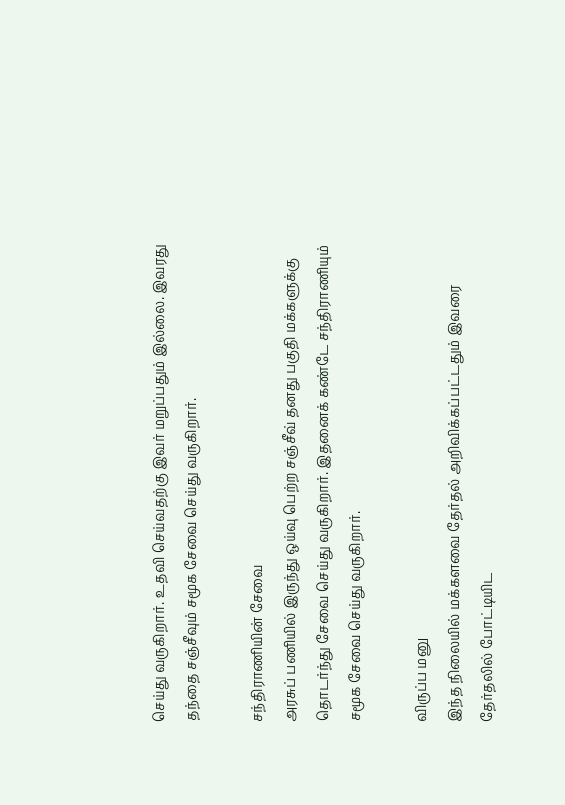செய்து வருகிறார். உதவி செய்வதற்கு இவர் மறுப்பதும் இல்லை. இவரது தந்தை சஞ்சீவும் சமூக சேவை செய்து வருகிறார்.

சந்திராணியின் சேவை
அரசுப் பணியில் இருந்து ஒய்வு பெற்ற சஞ்சீவ் தனது பகுதி மக்களுக்கு தொடர்ந்து சேவை செய்து வருகிறார். இதனைக் கண்டே சந்திராணியும் சமூக சேவை செய்து வருகிறார்.

விருப்ப மனு
இந்த நிலையில் மக்களவை தேர்தல் அறிவிக்கப்பட்டதும் இவரை தேர்தலில் போட்டியிட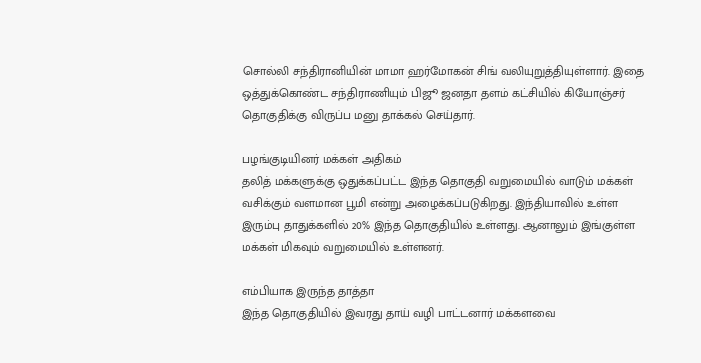சொல்லி சந்திரானியின் மாமா ஹர்மோகன் சிங் வலியுறுத்தியுள்ளார். இதை ஒத்துக்கொண்ட சந்திராணியும் பிஜூ ஜனதா தளம் கட்சியில் கியோஞ்சர் தொகுதிக்கு விருப்ப மனு தாக்கல் செய்தார்.

பழங்குடியினர் மக்கள் அதிகம்
தலித் மக்களுக்கு ஒதுக்கப்பட்ட இந்த தொகுதி வறுமையில் வாடும் மக்கள் வசிக்கும் வளமான பூமி என்று அழைக்கப்படுகிறது. இந்தியாவில் உள்ள இரும்பு தாதுக்களில் 20% இந்த தொகுதியில் உள்ளது. ஆனாலும் இங்குள்ள மக்கள் மிகவும் வறுமையில் உள்ளனர்.

எம்பியாக இருந்த தாத்தா
இந்த தொகுதியில் இவரது தாய் வழி பாட்டனார் மக்களவை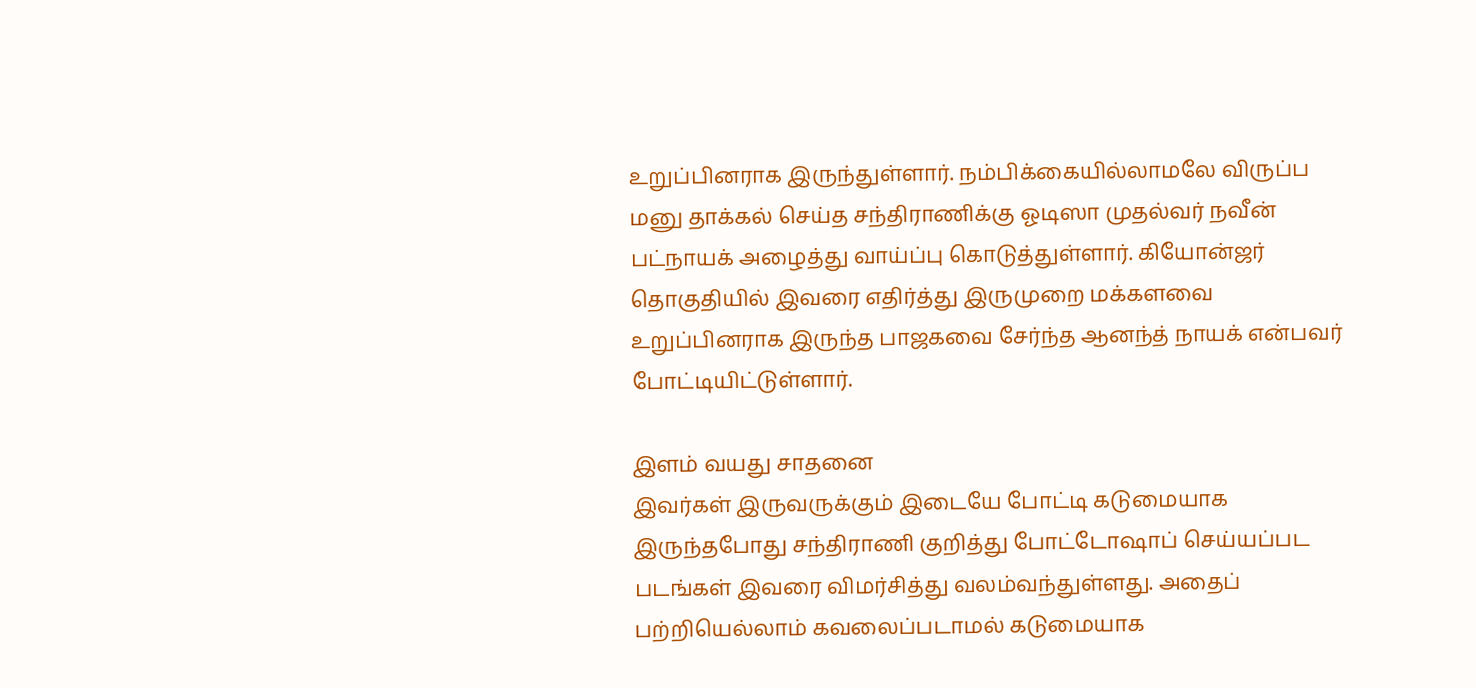உறுப்பினராக இருந்துள்ளார். நம்பிக்கையில்லாமலே விருப்ப மனு தாக்கல் செய்த சந்திராணிக்கு ஓடிஸா முதல்வர் நவீன் பட்நாயக் அழைத்து வாய்ப்பு கொடுத்துள்ளார். கியோன்ஜர் தொகுதியில் இவரை எதிர்த்து இருமுறை மக்களவை உறுப்பினராக இருந்த பாஜகவை சேர்ந்த ஆனந்த் நாயக் என்பவர் போட்டியிட்டுள்ளார்.

இளம் வயது சாதனை
இவர்கள் இருவருக்கும் இடையே போட்டி கடுமையாக இருந்தபோது சந்திராணி குறித்து போட்டோஷாப் செய்யப்பட படங்கள் இவரை விமர்சித்து வலம்வந்துள்ளது. அதைப் பற்றியெல்லாம் கவலைப்படாமல் கடுமையாக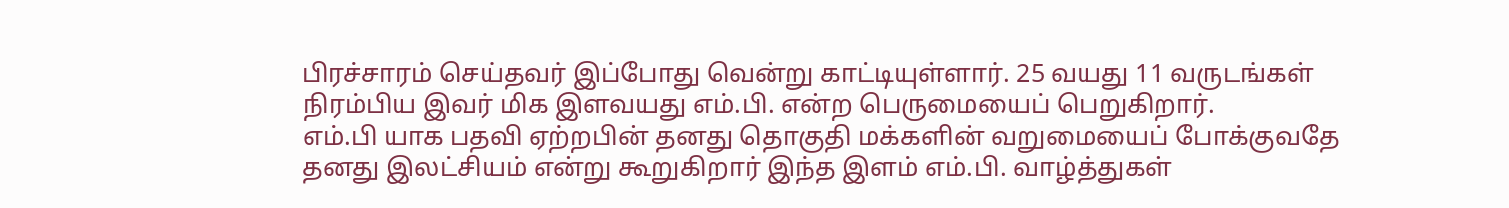பிரச்சாரம் செய்தவர் இப்போது வென்று காட்டியுள்ளார். 25 வயது 11 வருடங்கள் நிரம்பிய இவர் மிக இளவயது எம்.பி. என்ற பெருமையைப் பெறுகிறார்.
எம்.பி யாக பதவி ஏற்றபின் தனது தொகுதி மக்களின் வறுமையைப் போக்குவதே தனது இலட்சியம் என்று கூறுகிறார் இந்த இளம் எம்.பி. வாழ்த்துகள்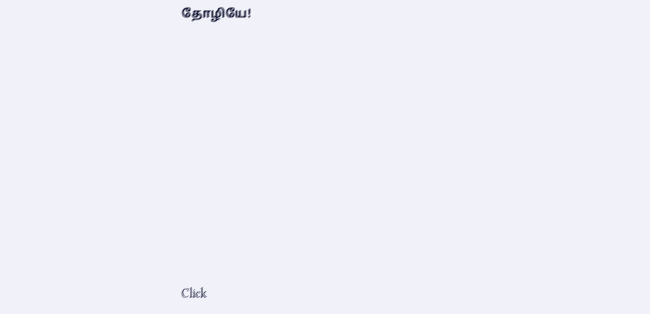தோழியே!












Click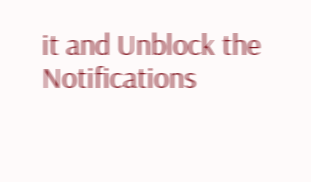it and Unblock the Notifications